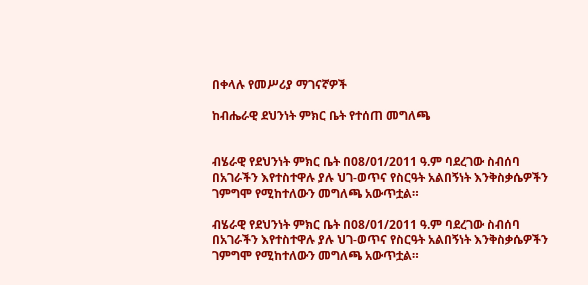በቀላሉ የመሥሪያ ማገናኛዎች

ከብሔራዊ ደህንነት ምክር ቤት የተሰጠ መግለጫ


ብሄራዊ የደህንነት ምክር ቤት በ08/01/2011 ዓ.ም ባደረገው ስብሰባ በአገራችን እየተስተዋሉ ያሉ ህገ-ወጥና የስርዓት አልበኝነት እንቅስቃሴዎችን ገምግሞ የሚከተለውን መግለጫ አውጥቷል።

ብሄራዊ የደህንነት ምክር ቤት በ08/01/2011 ዓ.ም ባደረገው ስብሰባ በአገራችን እየተስተዋሉ ያሉ ህገ-ወጥና የስርዓት አልበኝነት እንቅስቃሴዎችን ገምግሞ የሚከተለውን መግለጫ አውጥቷል።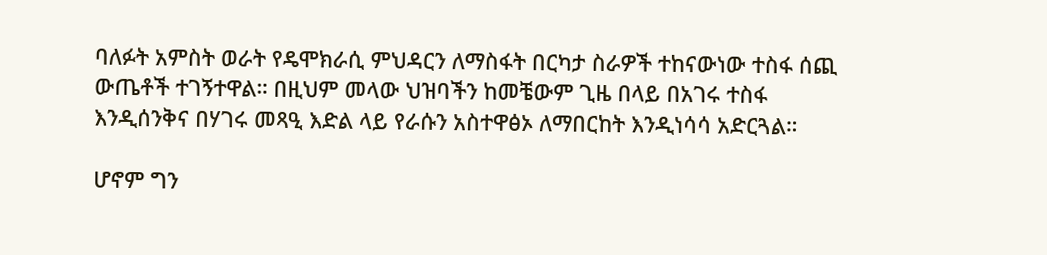ባለፉት አምስት ወራት የዴሞክራሲ ምህዳርን ለማስፋት በርካታ ስራዎች ተከናውነው ተስፋ ሰጪ ውጤቶች ተገኝተዋል። በዚህም መላው ህዝባችን ከመቼውም ጊዜ በላይ በአገሩ ተስፋ እንዲሰንቅና በሃገሩ መጻዒ እድል ላይ የራሱን አስተዋፅኦ ለማበርከት እንዲነሳሳ አድርጓል።

ሆኖም ግን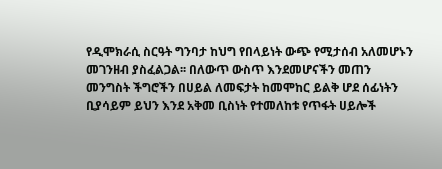የዲሞክራሲ ስርዓት ግንባታ ከህግ የበላይነት ውጭ የሚታሰብ አለመሆኑን መገንዘብ ያስፈልጋል፡፡ በለውጥ ውስጥ እንደመሆናችን መጠን መንግስት ችግሮችን በሀይል ለመፍታት ከመሞከር ይልቅ ሆደ ሰፊነትን ቢያሳይም ይህን እንደ አቅመ ቢስነት የተመለከቱ የጥፋት ሀይሎች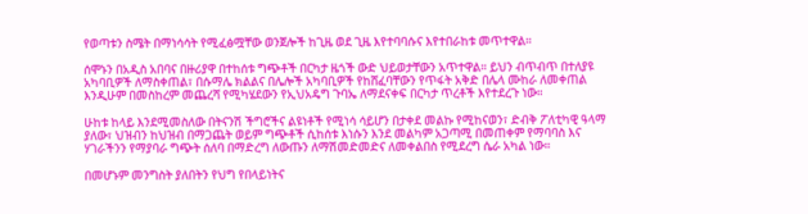የወጣቱን ስሜት በማነሳሳት የሚፈፅሟቸው ወንጀሎች ከጊዜ ወደ ጊዜ እየተባባሱና እየተበራከቱ መጥተዋል።

ሰሞኑን በአዲስ አበባና በዙሪያዋ በተከሰቱ ግጭቶች በርካታ ዜጎች ውድ ህይወታቸውን አጥተዋል። ይህን ብጥብጥ በተለያዩ አካባቢዎች ለማስቀጠል፣ በሱማሌ ክልልና በሌሎች አካባቢዎች የከሸፈባቸውን የጥፋት አቅድ በሌላ ሙከራ ለመቀጠል እንዲሁም በመስከረም መጨረሻ የሚካሄደውን የኢህአዴግ ጉባኤ ለማደናቀፍ በርካታ ጥረቶች እየተደረጉ ነው።

ሁከቱ ከላይ እንደሚመስለው በትናንሽ ችግሮችና ልዩነቶች የሚነሳ ሳይሆን በታቀደ መልኩ የሚከናወን፣ ድብቅ ፖለቲካዊ ዓላማ ያለው፣ ህዝብን ከህዝብ በማጋጨት ወይም ግጭቶች ሲከሰቱ እነሱን እንደ መልካም አጋጣሚ በመጠቀም የማባባስ እና ሃገራችንን የማያባራ ግጭት ሰለባ በማድረግ ለውጡን ለማሽመድመድና ለመቀልበስ የሚደረግ ሴራ አካል ነው።

በመሆኑም መንግስት ያለበትን የህግ የበላይነትና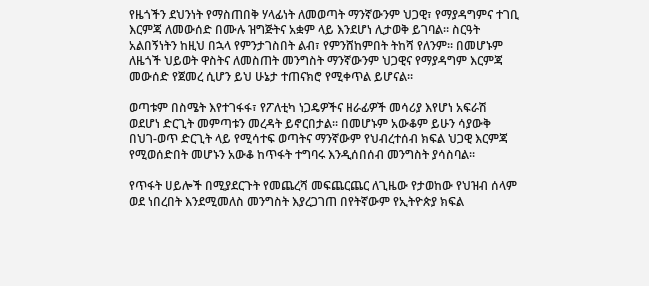የዜጎችን ደህንነት የማስጠበቅ ሃላፊነት ለመወጣት ማንኛውንም ህጋዊ፣ የማያዳግምና ተገቢ እርምጃ ለመውሰድ በሙሉ ዝግጅትና አቋም ላይ እንደሆነ ሊታወቅ ይገባል። ስርዓት አልበኝነትን ከዚህ በኋላ የምንታገስበት ልብ፣ የምንሸከምበት ትከሻ የለንም። በመሆኑም ለዜጎች ህይወት ዋስትና ለመስጠት መንግስት ማንኛውንም ህጋዊና የማያዳግም እርምጃ መውሰድ የጀመረ ሲሆን ይህ ሁኔታ ተጠናክሮ የሚቀጥል ይሆናል።

ወጣቱም በስሜት እየተገፋፋ፣ የፖለቲካ ነጋዴዎችና ዘራፊዎች መሳሪያ እየሆነ አፍራሽ ወደሆነ ድርጊት መምጣቱን መረዳት ይኖርበታል፡፡ በመሆኑም አውቆም ይሁን ሳያውቅ በህገ-ወጥ ድርጊት ላይ የሚሳተፍ ወጣትና ማንኛውም የህብረተሰብ ክፍል ህጋዊ እርምጃ የሚወሰድበት መሆኑን አውቆ ከጥፋት ተግባሩ እንዲሰበሰብ መንግስት ያሳስባል፡፡

የጥፋት ሀይሎች በሚያደርጉት የመጨረሻ መፍጨርጨር ለጊዜው የታወከው የህዝብ ሰላም ወደ ነበረበት እንደሚመለስ መንግስት እያረጋገጠ በየትኛውም የኢትዮጵያ ክፍል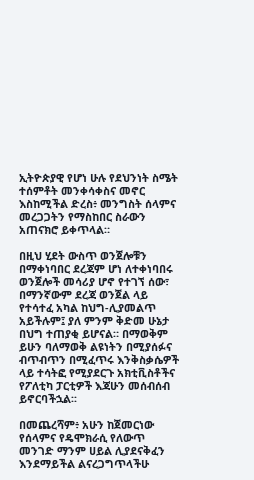ኢትዮጵያዊ የሆነ ሁሉ የደህንነት ስሜት ተሰምቶት መንቀሳቀስና መኖር እስከሚችል ድረስ፥ መንግስት ሰላምና መረጋጋትን የማስከበር ስራውን አጠናክሮ ይቀጥላል።

በዚህ ሂደት ውስጥ ወንጀሎቹን በማቀነባበር ደረጃም ሆነ ለተቀነባበሩ ወንጀሎች መሳሪያ ሆኖ የተገኘ ሰው፣ በማንኛውም ደረጃ ወንጀል ላይ የተሳተፈ አካል ከህግ-ሊያመልጥ አይችሉም፤ ያለ ምንም ቅድመ ሁኔታ በህግ ተጠያቂ ይሆናል። በማወቅም ይሁን ባለማወቅ ልዩነትን በሚያሰፉና ብጥብጥን በሚፈጥሩ እንቅስቃሴዎች ላይ ተሳትፎ የሚያደርጉ አክቲቪስቶችና የፖለቲካ ፓርቲዎች እጃሁን መሰብሰብ ይኖርባችኋል፡፡

በመጨረሻም፥ አሁን ከጀመርነው የሰላምና የዴሞክራሲ የለውጥ መንገድ ማንም ሀይል ሊያደናቅፈን እንደማይችል ልናረጋግጥላችሁ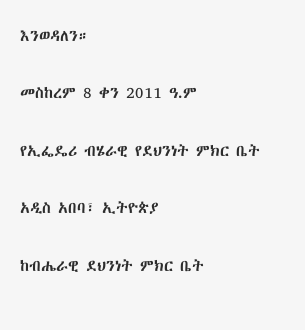እንወዳለን።

መስከረም 8 ቀን 2011 ዓ.ም

የኢፌዴሪ ብሄራዊ የደህንነት ምክር ቤት

አዲስ አበባ፣ ኢትዮጵያ

ከብሔራዊ ደህንነት ምክር ቤት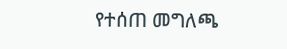የተሰጠ መግለጫ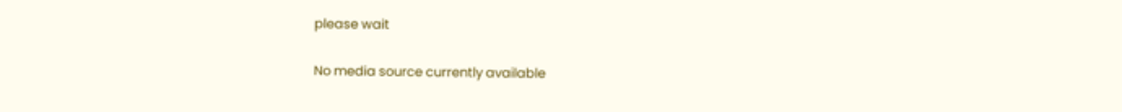please wait

No media source currently available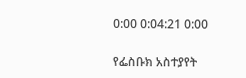0:00 0:04:21 0:00

የፌስቡክ አስተያየት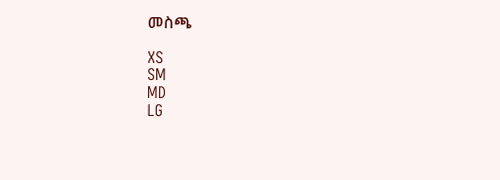መስጫ

XS
SM
MD
LG